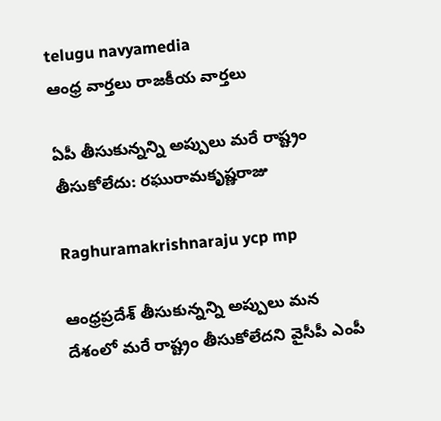telugu navyamedia
ఆంధ్ర వార్తలు రాజకీయ వార్తలు

ఏపీ తీసుకున్నన్ని అప్పులు మరే రాష్ట్రం తీసుకోలేదు: రఘురామకృష్ణరాజు

Raghuramakrishnaraju ycp mp

ఆంధ్రప్రదేశ్ తీసుకున్నన్ని అప్పులు మన దేశంలో మరే రాష్ట్రం తీసుకోలేదని వైసీపీ ఎంపీ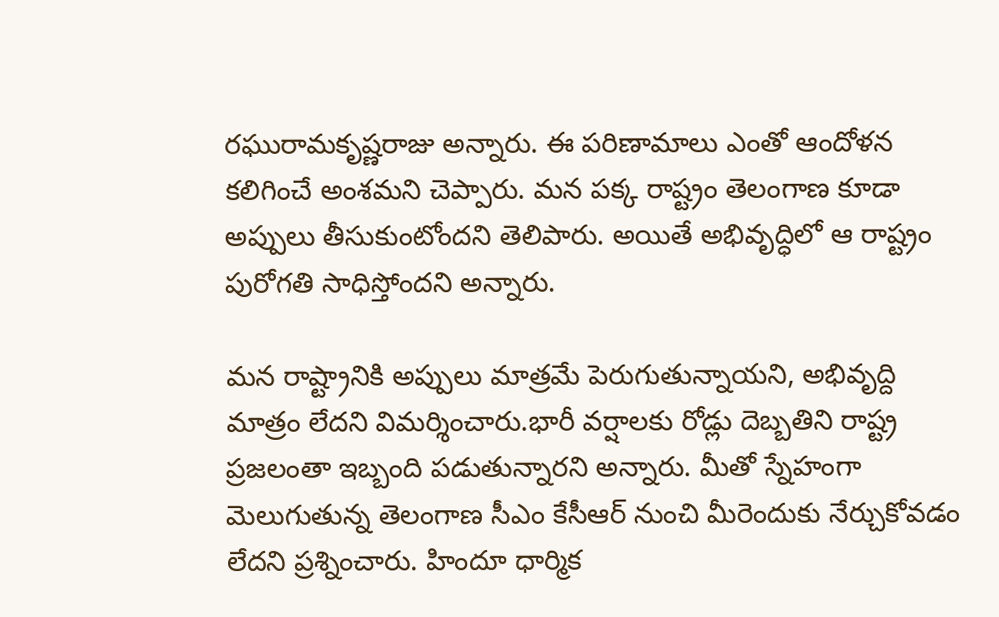రఘురామకృష్ణరాజు అన్నారు. ఈ పరిణామాలు ఎంతో ఆందోళన కలిగించే అంశమని చెప్పారు. మన పక్క రాష్ట్రం తెలంగాణ కూడా అప్పులు తీసుకుంటోందని తెలిపారు. అయితే అభివృద్ధిలో ఆ రాష్ట్రం పురోగతి సాధిస్తోందని అన్నారు.

మన రాష్ట్రానికి అప్పులు మాత్రమే పెరుగుతున్నాయని, అభివృద్ది మాత్రం లేదని విమర్శించారు.భారీ వర్షాలకు రోడ్లు దెబ్బతిని రాష్ట్ర ప్రజలంతా ఇబ్బంది పడుతున్నారని అన్నారు. మీతో స్నేహంగా మెలుగుతున్న తెలంగాణ సీఎం కేసీఆర్ నుంచి మీరెందుకు నేర్చుకోవడం లేదని ప్రశ్నించారు. హిందూ ధార్మిక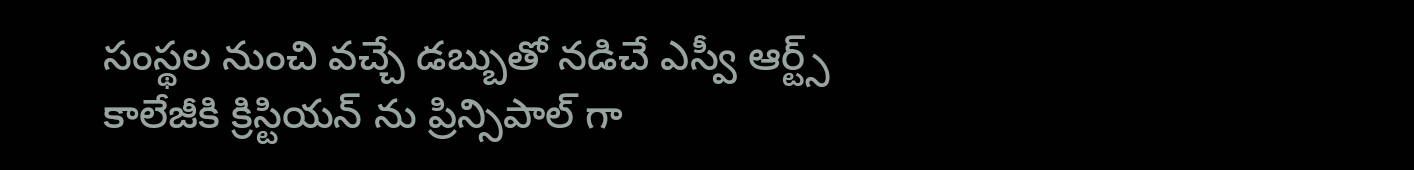సంస్థల నుంచి వచ్చే డబ్బుతో నడిచే ఎస్వీ ఆర్ట్స్ కాలేజీకి క్రిస్టియన్ ను ప్రిన్సిపాల్ గా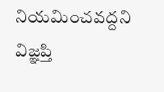నియమించవద్దని విజ్ఞప్తి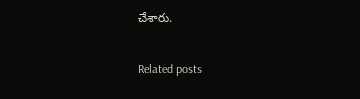చేశారు.

Related posts